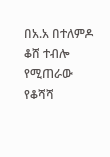በአ.አ በተለምዶ ቆሸ ተብሎ የሚጠራው የቆሻሻ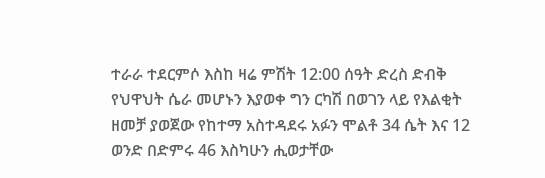ተራራ ተደርምሶ እስከ ዛሬ ምሽት 12:00 ሰዓት ድረስ ድብቅ የህዋህት ሴራ መሆኑን እያወቀ ግን ርካሽ በወገን ላይ የእልቂት ዘመቻ ያወጀው የከተማ አስተዳደሩ አፉን ሞልቶ 34 ሴት እና 12 ወንድ በድምሩ 46 እስካሁን ሒወታቸው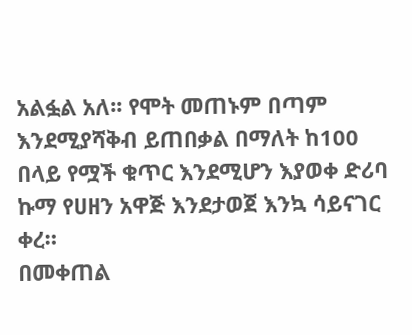አልፏል አለ፡፡ የሞት መጠኑም በጣም እንደሚያሻቅብ ይጠበቃል በማለት ከ100 በላይ የሟች ቁጥር እንደሚሆን እያወቀ ድሪባ ኩማ የሀዘን አዋጅ እንደታወጀ እንኳ ሳይናገር ቀረ።
በመቀጠል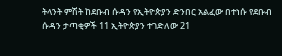ትላንት ምሽት ከደቡብ ሱዳን የኢትዮጵያን ድንበር አልፈው በተነሱ የደቡብ ሱዳን ታጣቂዎች 11 ኢትዮጵያን ተገድለው 21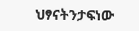ህፃናትንታፍነው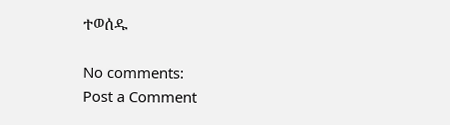ተወሰዱ

No comments:
Post a Comment